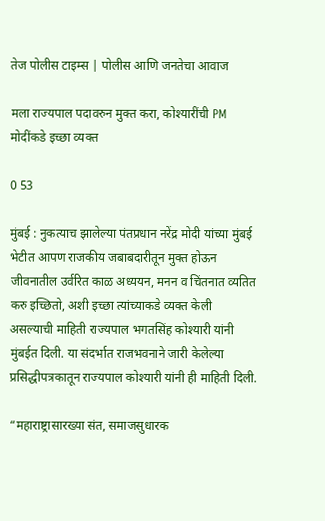तेज पोलीस टाइम्स | पोलीस आणि जनतेचा आवाज

मला राज्यपाल पदावरुन मुक्त करा, कोश्यारींची PM मोदींकडे इच्छा व्यक्त

0 53

मुंबई : नुकत्याच झालेल्या पंतप्रधान नरेंद्र मोदी यांच्या मुंबई भेटीत आपण राजकीय जबाबदारीतून मुक्त होऊन जीवनातील उर्वरित काळ अध्ययन, मनन व चिंतनात व्यतित करु इच्छितो, अशी इच्छा त्यांच्याकडे व्यक्त केली असल्याची माहिती राज्यपाल भगतसिंह कोश्यारी यांनी मुंबईत दिली. या संदर्भात राजभवनाने जारी केलेल्या प्रसिद्धीपत्रकातून राज्यपाल कोश्यारी यांनी ही माहिती दिली.

“महाराष्ट्रासारख्या संत, समाजसुधारक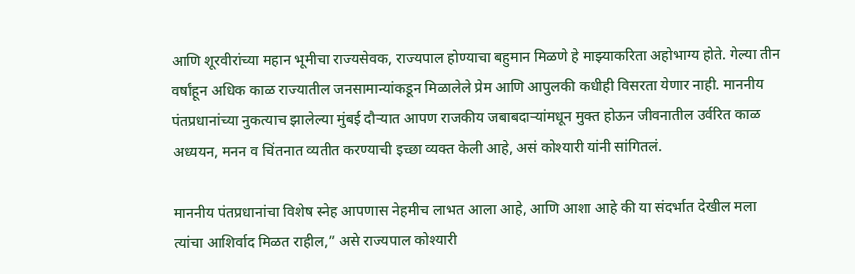आणि शूरवीरांच्या महान भूमीचा राज्यसेवक, राज्यपाल होण्याचा बहुमान मिळणे हे माझ्याकरिता अहोभाग्य होते. गेल्या तीन वर्षांहून अधिक काळ राज्यातील जनसामान्यांकडून मिळालेले प्रेम आणि आपुलकी कधीही विसरता येणार नाही. माननीय पंतप्रधानांच्या नुकत्याच झालेल्या मुंबई दौऱ्यात आपण राजकीय जबाबदाऱ्यांमधून मुक्त होऊन जीवनातील उर्वरित काळ अध्ययन, मनन व चिंतनात व्यतीत करण्याची इच्छा व्यक्त केली आहे, असं कोश्यारी यांनी सांगितलं.

माननीय पंतप्रधानांचा विशेष स्नेह आपणास नेहमीच लाभत आला आहे, आणि आशा आहे की या संदर्भात देखील मला त्यांचा आशिर्वाद मिळत राहील,” असे राज्यपाल कोश्यारी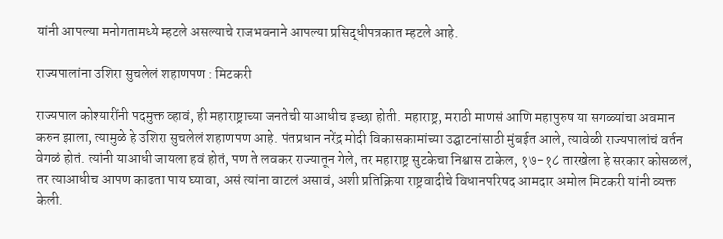यांनी आपल्या मनोगतामध्ये म्हटले असल्याचे राजभवनाने आपल्या प्रसिद्धीपत्रकात म्हटले आहे.

राज्यपालांना उशिरा सुचलेलं शहाणपण : मिटकरी

राज्यपाल कोश्यारींनी पदमुक्त व्हावं, ही महाराष्ट्राच्या जनतेची याआधीच इच्छा होती. महाराष्ट्र, मराठी माणसं आणि महापुरुष या सगळ्यांचा अवमान करुन झाला, त्यामुळे हे उशिरा सुचलेलं शहाणपण आहे. पंतप्रधान नरेंद्र मोदी विकासकामांच्या उद्घाटनांसाठी मुंबईत आले, त्यावेळी राज्यपालांचं वर्तन वेगळं होतं. त्यांनी याआधी जायला हवं होतं, पण ते लवकर राज्यातून गेले, तर महाराष्ट्र सुटकेचा निश्वास टाकेल, १७-१८ तारखेला हे सरकार कोसळलं, तर त्याआधीच आपण काढता पाय घ्यावा, असं त्यांना वाटलं असावं, अशी प्रतिक्रिया राष्ट्रवादीचे विधानपरिषद आमदार अमोल मिटकरी यांनी व्यक्त केली.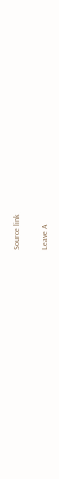Source link

Leave A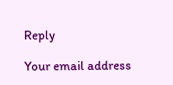Reply

Your email address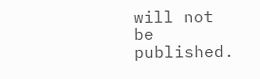will not be published.